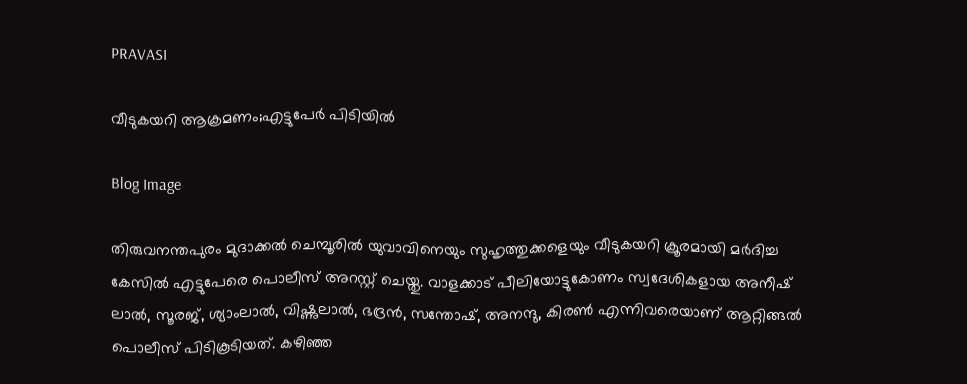PRAVASI

വീടുകയറി ആക്രമണം;എട്ടുപേർ പിടിയിൽ

Blog Image

തിരുവനന്തപുരം മുദാക്കൽ ചെമ്പൂരിൽ യുവാവിനെയും സുഹൃത്തുക്കളെയും വീടുകയറി ക്രൂരമായി മർദിച്ച കേസിൽ എട്ടുപേരെ പൊലീസ് അറസ്റ്റ് ചെയ്തു. വാളക്കാട് പീലിയോട്ടുകോണം സ്വദേശികളായ അനീഷ് ലാൽ, സൂരജ്, ശ്യാംലാൽ, വിഷ്ണുലാൽ, ഭദ്രൻ, സന്തോഷ്‌, അനന്ദു, കിരൺ എന്നിവരെയാണ് ആറ്റിങ്ങൽ പൊലീസ് പിടികൂടിയത്. കഴിഞ്ഞ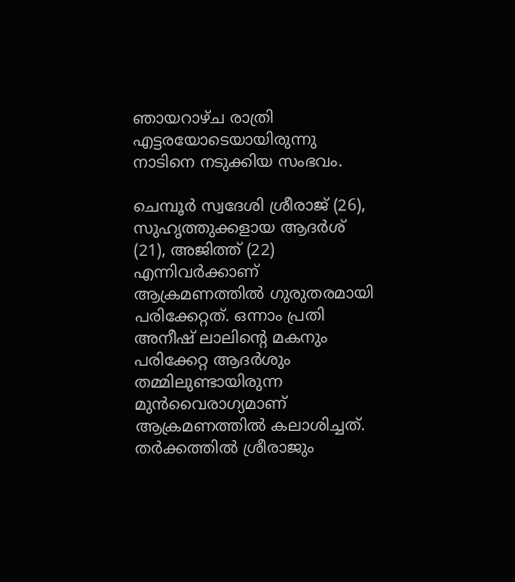ഞായറാഴ്ച രാത്രി എട്ടരയോടെയായിരുന്നു നാടിനെ നടുക്കിയ സംഭവം.

ചെമ്പൂർ സ്വദേശി ശ്രീരാജ് (26), സുഹൃത്തുക്കളായ ആദർശ് (21), അജിത്ത് (22) എന്നിവർക്കാണ് ആക്രമണത്തിൽ ഗുരുതരമായി പരിക്കേറ്റത്. ഒന്നാം പ്രതി അനീഷ് ലാലിന്റെ മകനും പരിക്കേറ്റ ആദർശും തമ്മിലുണ്ടായിരുന്ന മുൻവൈരാഗ്യമാണ് ആക്രമണത്തിൽ കലാശിച്ചത്. തർക്കത്തിൽ ശ്രീരാജും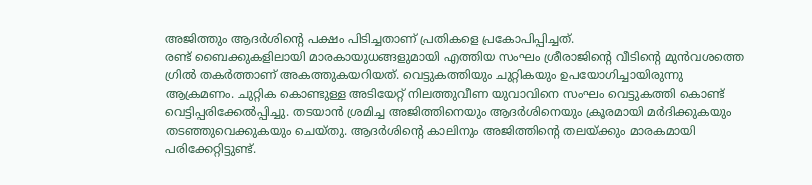അജിത്തും ആദർശിന്റെ പക്ഷം പിടിച്ചതാണ് പ്രതികളെ പ്രകോപിപ്പിച്ചത്.
രണ്ട് ബൈക്കുകളിലായി മാരകായുധങ്ങളുമായി എത്തിയ സംഘം ശ്രീരാജിന്റെ വീടിന്റെ മുൻവശത്തെ ഗ്രിൽ തകർത്താണ് അകത്തുകയറിയത്. വെട്ടുകത്തിയും ചുറ്റികയും ഉപയോഗിച്ചായിരുന്നു ആക്രമണം. ചുറ്റിക കൊണ്ടുള്ള അടിയേറ്റ് നിലത്തുവീണ യുവാവിനെ സംഘം വെട്ടുകത്തി കൊണ്ട് വെട്ടിപ്പരിക്കേൽപ്പിച്ചു. തടയാൻ ശ്രമിച്ച അജിത്തിനെയും ആദർശിനെയും ക്രൂരമായി മർദിക്കുകയും തടഞ്ഞുവെക്കുകയും ചെയ്തു. ആദർശിന്റെ കാലിനും അജിത്തിന്റെ തലയ്ക്കും മാരകമായി പരിക്കേറ്റിട്ടുണ്ട്.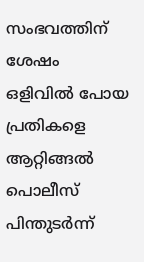സംഭവത്തിന് ശേഷം ഒളിവിൽ പോയ പ്രതികളെ ആറ്റിങ്ങൽ പൊലീസ് പിന്തുടർന്ന്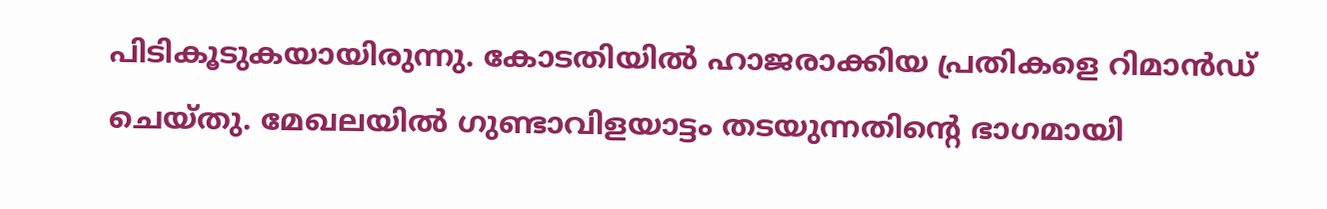പിടികൂടുകയായിരുന്നു. കോടതിയിൽ ഹാജരാക്കിയ പ്രതികളെ റിമാൻഡ് ചെയ്തു. മേഖലയിൽ ഗുണ്ടാവിളയാട്ടം തടയുന്നതിന്റെ ഭാഗമായി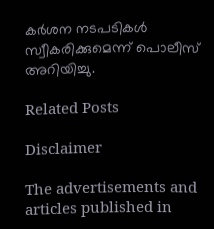കർശന നടപടികൾ സ്വീകരിക്കുമെന്ന് പൊലീസ് അറിയിച്ചു.

Related Posts

Disclaimer

The advertisements and articles published in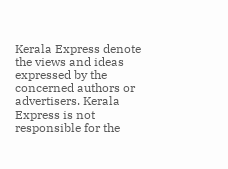Kerala Express denote the views and ideas expressed by the concerned authors or advertisers. Kerala Express is not responsible for the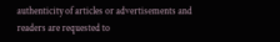authenticity of articles or advertisements and readers are requested to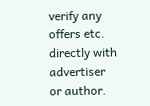verify any offers etc. directly with advertiser or author.